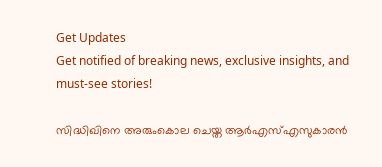Get Updates
Get notified of breaking news, exclusive insights, and must-see stories!

സിദ്ധിഖിനെ അരുംകൊല ചെയ്ത ആര്‍എസ്എസുകാരന്‍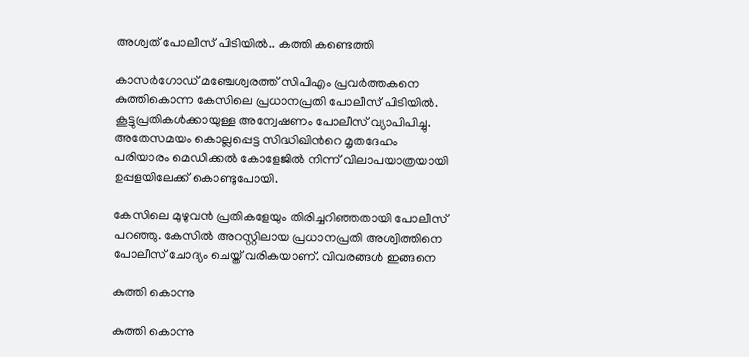അശ്വത് പോലീസ് പിടിയില്‍.. കത്തി കണ്ടെത്തി

കാസര്‍ഗോഡ് മഞ്ചേശ്വരത്ത് സിപിഎം പ്രവര്‍ത്തകനെ കുത്തികൊന്ന കേസിലെ പ്രധാനപ്രതി പോലീസ് പിടിയില്‍. കൂട്ടുപ്രതികള്‍ക്കായുള്ള അന്വേഷണം പോലീസ് വ്യാപിപിച്ചു. അതേസമയം കൊല്ലപ്പെട്ട സിദ്ധിഖിന്‍റെ മൃതദേഹം പരിയാരം മെഡിക്കല്‍ കോളേജില്‍ നിന്ന് വിലാപയാത്രയായി ഉപ്പളയിലേക്ക് കൊണ്ടുപോയി.

കേസിലെ മുഴുവന്‍ പ്രതികളേയും തിരിച്ചറിഞ്ഞതായി പോലീസ് പറഞ്ഞു. കേസില്‍ അറസ്റ്റിലായ പ്രധാനപ്രതി അശ്വിത്തിനെ പോലീസ് ചോദ്യം ചെയ്ത് വരികയാണ്. വിവരങ്ങള്‍ ഇങ്ങനെ

കുത്തി കൊന്നു

കുത്തി കൊന്നു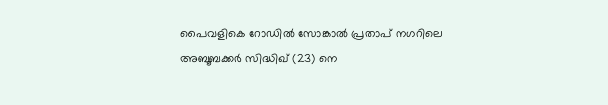പൈവളികെ റോഡില്‍ സോങ്കാല്‍ പ്രതാപ് നഗറിലെ അബൂബക്കര്‍ സിദ്ധിഖ് (23) നെ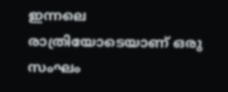ഇന്നലെ രാത്രിയോടെയാണ് ഒരു സംഘം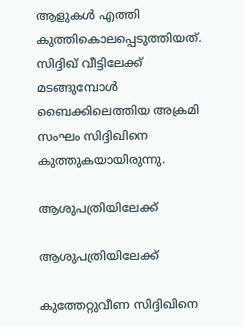ആളുകള്‍ എത്തി കുത്തികൊലപ്പെടുത്തിയത്. സിദ്ദിഖ് വീട്ടിലേക്ക് മടങ്ങുമ്പോള്‍ ബൈക്കിലെത്തിയ അക്രമി സംഘം സിദ്ദിഖിനെ കുത്തുകയായിരുന്നു.

ആശുപത്രിയിലേക്ക്

ആശുപത്രിയിലേക്ക്

കുത്തേറ്റുവീണ സിദ്ദിഖിനെ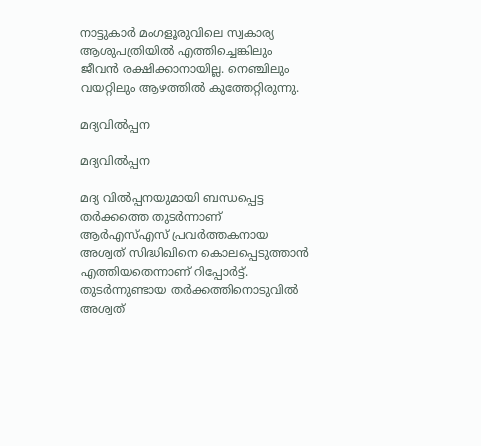നാട്ടുകാര്‍ മംഗളൂരുവിലെ സ്വകാര്യ ആശുപത്രിയില്‍ എത്തിച്ചെങ്കിലും ജീവന്‍ രക്ഷിക്കാനായില്ല. നെഞ്ചിലും വയറ്റിലും ആഴത്തില്‍ കുത്തേറ്റിരുന്നു.

മദ്യവില്‍പ്പന

മദ്യവില്‍പ്പന

മദ്യ വില്‍പ്പനയുമായി ബന്ധപ്പെട്ട തര്‍ക്കത്തെ തുടര്‍ന്നാണ് ആര്‍എസ്എസ് പ്രവര്‍ത്തകനായ അശ്വത് സിദ്ധിഖിനെ കൊലപ്പെടുത്താന്‍ എത്തിയതെന്നാണ് റിപ്പോര്‍ട്ട്. തുടര്‍ന്നുണ്ടായ തര്‍ക്കത്തിനൊടുവില്‍ അശ്വത്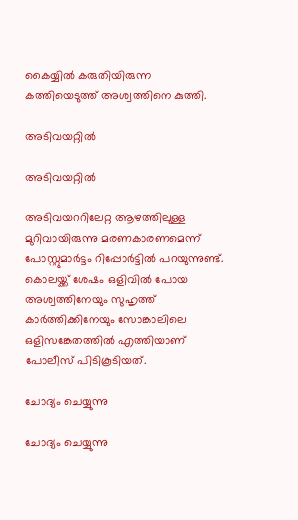കൈയ്യില്‍ കരുതിയിരുന്ന കത്തിയെടുത്ത് അശ്വത്തിനെ കുത്തി.

അടിവയറ്റില്‍

അടിവയറ്റില്‍

അടിവയററിലേറ്റ ആഴത്തിലുള്ള മുറിവായിരുന്നു മരണകാരണമെന്ന് പോസ്റ്റുമാര്‍ട്ടം റിപ്പോര്‍ട്ടില്‍ പറയുന്നുണ്ട്. കൊലയ്ക്ക് ശേഷം ഒളിവില്‍ പോയ അശ്വത്തിനേയും സുഹൃത്ത് കാര്‍ത്തിക്കിനേയും സോങ്കാലിലെ ഒളിസങ്കേതത്തില്‍ എത്തിയാണ് പോലീസ് പിടികൂടിയത്.

ചോദ്യം ചെയ്യുന്നു

ചോദ്യം ചെയ്യുന്നു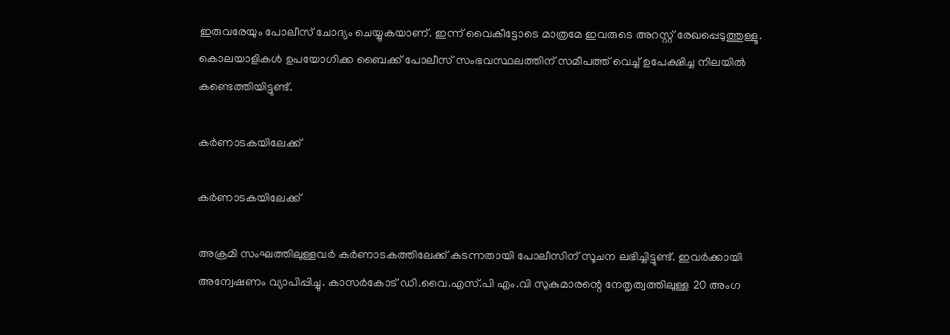ഇരുവരേയും പോലീസ് ചോദ്യം ചെയ്യുകയാണ്. ഇന്ന് വൈകീട്ടോടെ മാത്രമേ ഇവരുടെ അറസ്റ്റ് രേഖപ്പെടുത്തുള്ളൂ. കൊലയാളികള്‍ ഉപയോഗിക്ക ബൈക്ക് പോലീസ് സംഭവസ്ഥലത്തിന് സമീപത്ത് വെച്ച് ഉപേക്ഷിച്ച നിലയില്‍ കണ്ടെത്തിയിട്ടുണ്ട്.

കര്‍ണാടകയിലേക്ക്

കര്‍ണാടകയിലേക്ക്

അക്രമി സംഘത്തിലുള്ളവര്‍ കര്‍ണാടകത്തിലേക്ക് കടന്നതായി പോലീസിന് സൂചന ലഭിച്ചിട്ടുണ്ട്. ഇവര്‍ക്കായി അന്വേഷണം വ്യാപിപ്പിച്ചു. കാസര്‍കോട് ഡി.വൈ.എസ്.പി എം.വി സുകുമാരന്റെ നേതൃത്വത്തിലുള്ള 20 അംഗ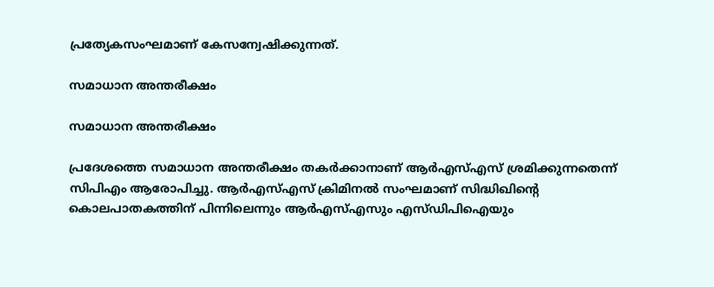പ്രത്യേകസംഘമാണ് കേസന്വേഷിക്കുന്നത്.

സമാധാന അന്തരീക്ഷം

സമാധാന അന്തരീക്ഷം

പ്രദേശത്തെ സമാധാന അന്തരീക്ഷം തകര്‍ക്കാനാണ് ആര്‍എസ്എസ് ശ്രമിക്കുന്നതെന്ന് സിപിഎം ആരോപിച്ചു. ആര്‍എസ്എസ് ക്രിമിനല്‍ സംഘമാണ് സിദ്ധിഖിന്‍റെ കൊലപാതകത്തിന് പിന്നിലെന്നും ആര്‍എസ്എസും എസ്ഡിപിഐയും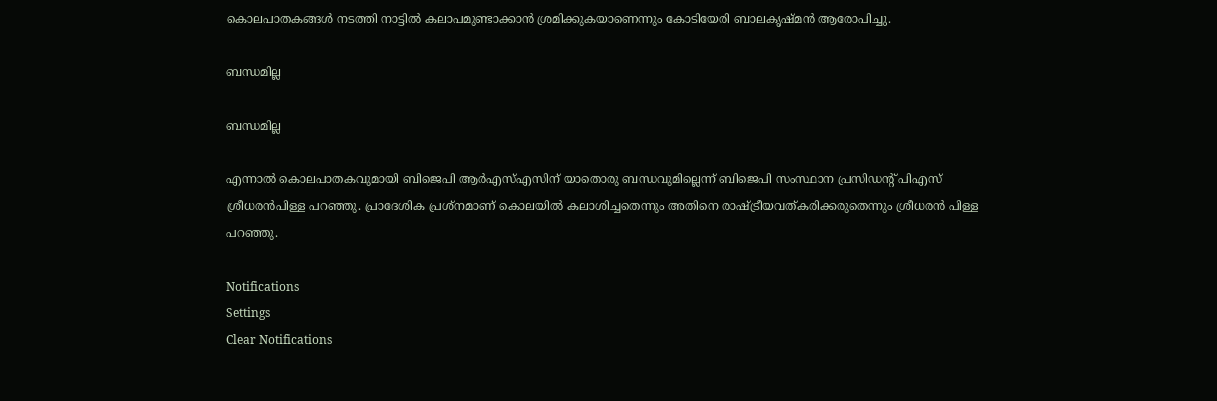കൊലപാതകങ്ങള്‍ നടത്തി നാട്ടില്‍ കലാപമുണ്ടാക്കാന്‍ ശ്രമിക്കുകയാണെന്നും കോടിയേരി ബാലകൃഷ്മന്‍ ആരോപിച്ചു.

ബന്ധമില്ല

ബന്ധമില്ല

എന്നാല്‍ കൊലപാതകവുമായി ബിജെപി ആര്‍എസ്എസിന് യാതൊരു ബന്ധവുമില്ലെന്ന് ബിജെപി സംസ്ഥാന പ്രസിഡന്‍റ് പിഎസ് ശ്രീധരന്‍പിള്ള പറഞ്ഞു. പ്രാദേശിക പ്രശ്നമാണ് കൊലയില്‍ കലാശിച്ചതെന്നും അതിനെ രാഷ്ട്രീയവത്കരിക്കരുതെന്നും ശ്രീധരന്‍ പിള്ള പറഞ്ഞു.

Notifications
Settings
Clear Notifications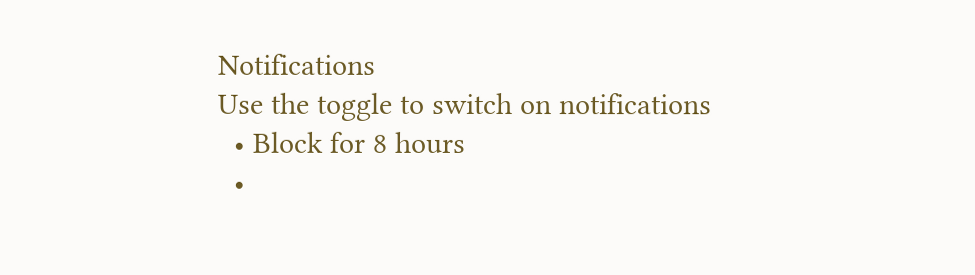Notifications
Use the toggle to switch on notifications
  • Block for 8 hours
  •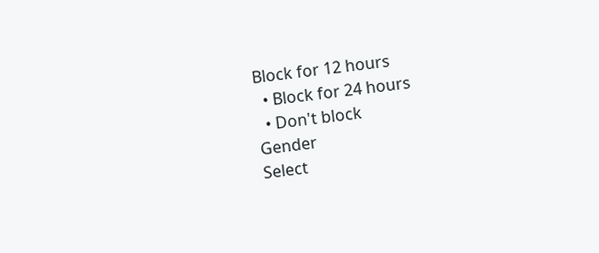Block for 12 hours
  • Block for 24 hours
  • Don't block
Gender
Select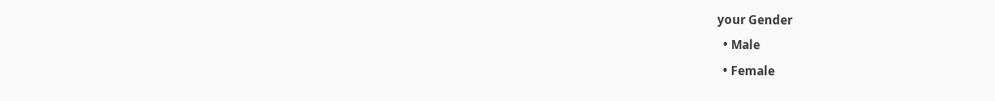your Gender
  • Male
  • Female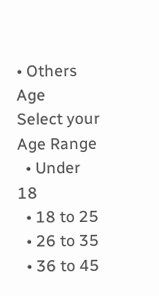• Others
Age
Select your Age Range
  • Under 18
  • 18 to 25
  • 26 to 35
  • 36 to 45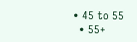• 45 to 55
  • 55+